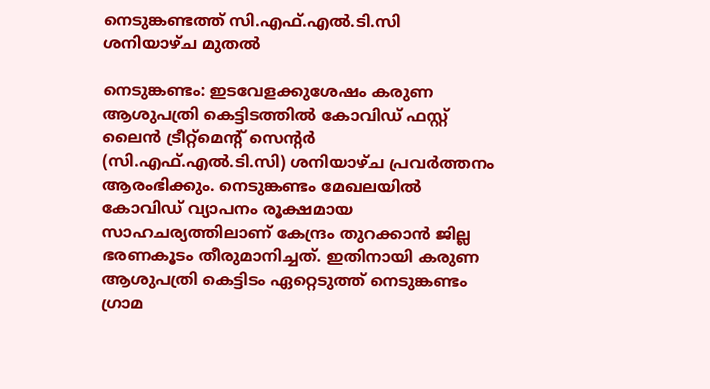നെടുങ്കണ്ടത്ത് സി.എഫ്.എൽ.ടി.സി ശനിയാഴ്ച മുതല്‍

നെടുങ്കണ്ടം: ഇടവേളക്കുശേഷം കരുണ ആശുപത്രി കെട്ടിടത്തിൽ കോവിഡ് ഫസ്റ്റ് ലൈന്‍ ട്രീറ്റ്മെന്‍റ് സെന്‍റർ (സി.എഫ്.എൽ.ടി.സി) ശനിയാഴ്ച പ്രവര്‍ത്തനം ആരംഭിക്കും. നെടുങ്കണ്ടം മേഖലയില്‍ കോവിഡ് വ്യാപനം രൂക്ഷമായ സാഹചര്യത്തിലാണ് കേന്ദ്രം തുറക്കാന്‍ ജില്ല ഭരണകൂടം തീരുമാനിച്ചത്. ഇതിനായി കരുണ ആശുപത്രി കെട്ടിടം ഏറ്റെടുത്ത് നെടുങ്കണ്ടം ഗ്രാമ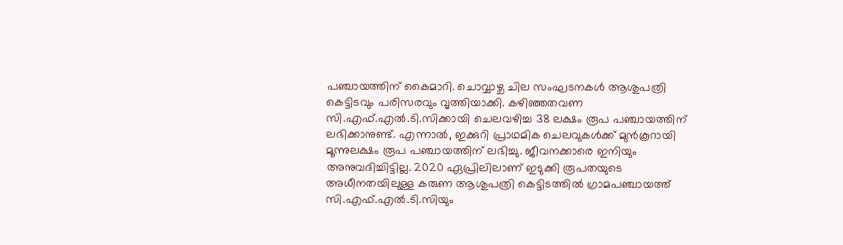പഞ്ചായത്തിന് കൈമാറി. ചൊവ്വാഴ്ച ചില സംഘടനകള്‍ ആശുപത്രി കെട്ടിടവും പരിസരവും വൃത്തിയാക്കി. കഴിഞ്ഞതവണ സി.എഫ്.എല്‍.ടി.സിക്കായി ചെലവഴിച്ച 38 ലക്ഷം രൂപ പഞ്ചായത്തിന് ലഭിക്കാനുണ്ട്. എന്നാല്‍, ഇക്കുറി പ്രാഥമിക ചെലവുകള്‍ക്ക് മുൻകൂറായി മൂന്നുലക്ഷം രൂപ പഞ്ചായത്തിന് ലഭിച്ചു. ജീവനക്കാരെ ഇനിയും അനുവദിച്ചിട്ടില്ല. 2020 ഏപ്രിലിലാണ് ഇടുക്കി രൂപതയുടെ അധീനതയിലുള്ള കരുണ ആശുപത്രി കെട്ടിടത്തിൽ ഗ്രാമപഞ്ചായത്ത് സി.എഫ്.എല്‍.ടി.സിയും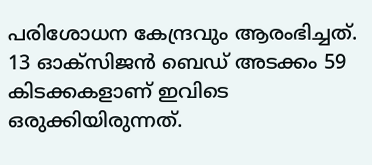പരിശോധന കേന്ദ്രവും ആരംഭിച്ചത്. 13 ഓക്‌സിജന്‍ ബെഡ് അടക്കം 59 കിടക്കകളാണ് ഇവിടെ ഒരുക്കിയിരുന്നത്.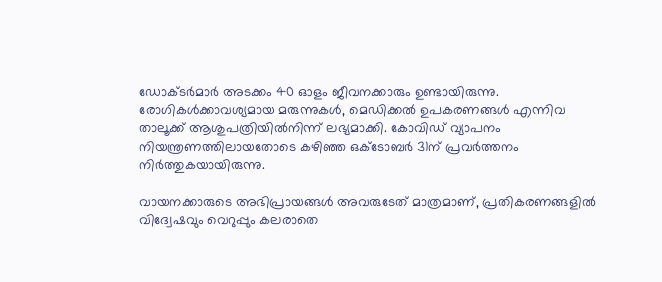ഡോക്ടര്‍മാര്‍ അടക്കം 40 ഓളം ജീവനക്കാരും ഉണ്ടായിരുന്നു. രോഗികള്‍ക്കാവശ്യമായ മരുന്നുകള്‍, മെഡിക്കല്‍ ഉപകരണങ്ങള്‍ എന്നിവ താലൂക്ക് ആശുപത്രിയില്‍നിന്ന് ലഭ്യമാക്കി. കോവിഡ് വ്യാപനം നിയന്ത്രണത്തിലായതോടെ കഴിഞ്ഞ ഒക്‌ടോബര്‍ 31ന് പ്രവര്‍ത്തനം നിർത്തുകയായിരുന്നു.

വായനക്കാരുടെ അഭിപ്രായങ്ങള്‍ അവരുടേത് മാത്രമാണ്, പ്രതികരണങ്ങളിൽ വിദ്വേഷവും വെറുപ്പും കലരാതെ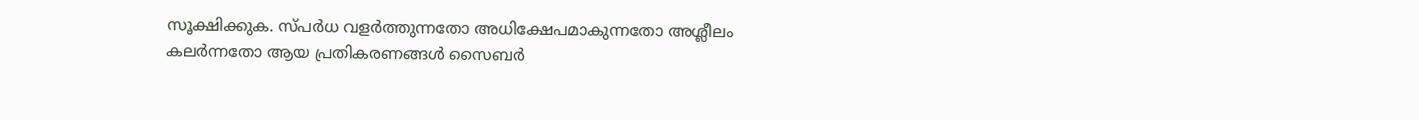സൂക്ഷിക്കുക. സ്പർധ വളർത്തുന്നതോ അധിക്ഷേപമാകുന്നതോ അശ്ലീലം കലർന്നതോ ആയ പ്രതികരണങ്ങൾ സൈബർ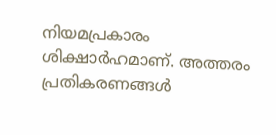നിയമപ്രകാരം ശിക്ഷാർഹമാണ്. അത്തരം പ്രതികരണങ്ങൾ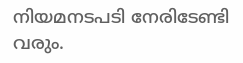നിയമനടപടി നേരിടേണ്ടി വരും.